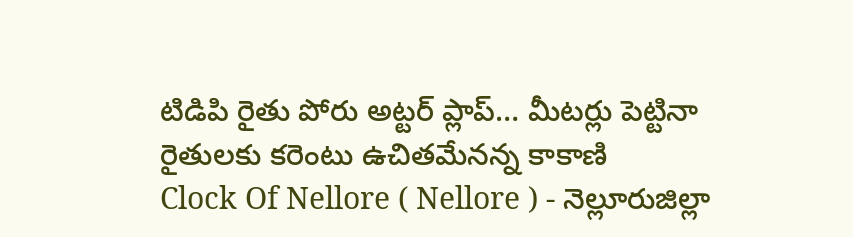టిడిపి రైతు పోరు అట్టర్ ప్లాప్… మీటర్లు పెట్టినా రైతులకు కరెంటు ఉచితమేనన్న కాకాణి
Clock Of Nellore ( Nellore ) - నెల్లూరుజిల్లా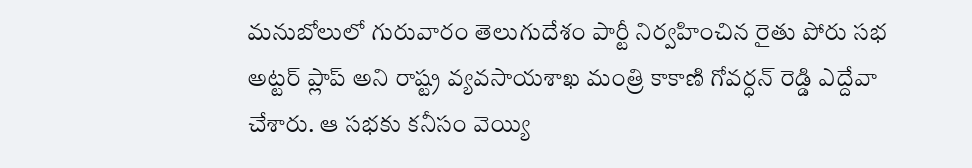మనుబోలులో గురువారం తెలుగుదేశం పార్టీ నిర్వహించిన రైతు పోరు సభ అట్టర్ ప్లాప్ అని రాష్ట్ర వ్యవసాయశాఖ మంత్రి కాకాణి గోవర్ధన్ రెడ్డి ఎద్దేవా చేశారు. ఆ సభకు కనీసం వెయ్యి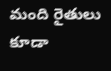మంది రైతులు కూడా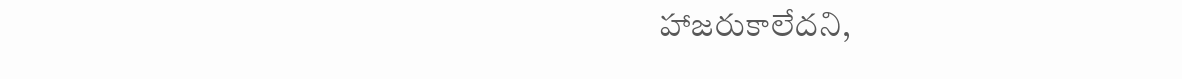హాజరుకాలేదని,